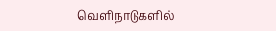வெளிநாடுகளில்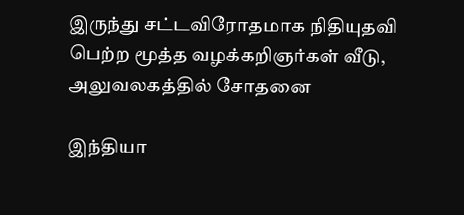இருந்து சட்டவிரோதமாக நிதியுதவி பெற்ற மூத்த வழக்கறிஞர்கள் வீடு, அலுவலகத்தில் சோதனை

இந்தியா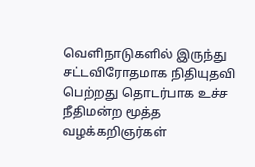வெளிநாடுகளில் இருந்து சட்டவிரோதமாக நிதியுதவி பெற்றது தொடர்பாக உச்ச நீதிமன்ற மூத்த வழக்கறிஞர்கள்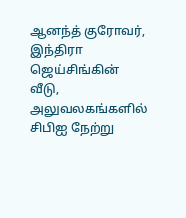ஆனந்த் குரோவர், இந்திரா ஜெய்சிங்கின் வீடு, அலுவலகங்களில் சிபிஐ நேற்று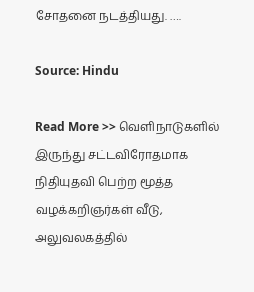சோதனை நடத்தியது. ….

Source: Hindu

Read More >> வெளிநாடுகளில் இருந்து சட்டவிரோதமாக நிதியுதவி பெற்ற மூத்த வழக்கறிஞர்கள் வீடு, அலுவலகத்தில்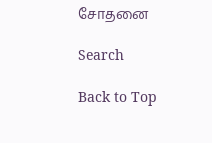சோதனை

Search

Back to Top